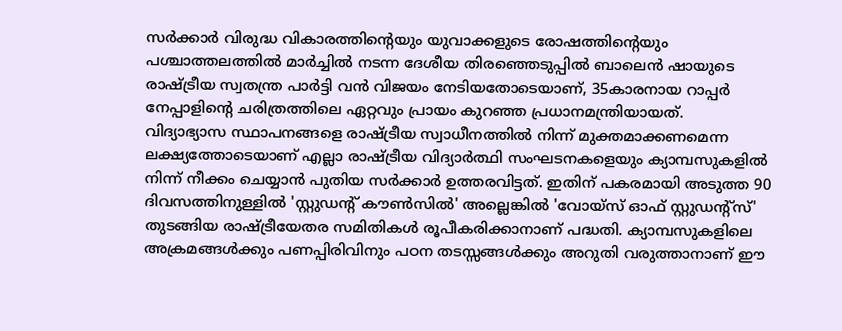സർക്കാർ വിരുദ്ധ വികാരത്തിന്റെയും യുവാക്കളുടെ രോഷത്തിന്റെയും പശ്ചാത്തലത്തിൽ മാർച്ചിൽ നടന്ന ദേശീയ തിരഞ്ഞെടുപ്പിൽ ബാലെൻ ഷായുടെ രാഷ്ട്രീയ സ്വതന്ത്ര പാർട്ടി വൻ വിജയം നേടിയതോടെയാണ്, 35കാരനായ റാപ്പർ നേപ്പാളിന്റെ ചരിത്രത്തിലെ ഏറ്റവും പ്രായം കുറഞ്ഞ പ്രധാനമന്ത്രിയായത്.
വിദ്യാഭ്യാസ സ്ഥാപനങ്ങളെ രാഷ്ട്രീയ സ്വാധീനത്തിൽ നിന്ന് മുക്തമാക്കണമെന്ന ലക്ഷ്യത്തോടെയാണ് എല്ലാ രാഷ്ട്രീയ വിദ്യാർത്ഥി സംഘടനകളെയും ക്യാമ്പസുകളിൽ നിന്ന് നീക്കം ചെയ്യാൻ പുതിയ സർക്കാർ ഉത്തരവിട്ടത്. ഇതിന് പകരമായി അടുത്ത 90 ദിവസത്തിനുള്ളിൽ 'സ്റ്റുഡന്റ് കൗൺസിൽ' അല്ലെങ്കിൽ 'വോയ്സ് ഓഫ് സ്റ്റുഡന്റ്സ്' തുടങ്ങിയ രാഷ്ട്രീയേതര സമിതികൾ രൂപീകരിക്കാനാണ് പദ്ധതി. ക്യാമ്പസുകളിലെ അക്രമങ്ങൾക്കും പണപ്പിരിവിനും പഠന തടസ്സങ്ങൾക്കും അറുതി വരുത്താനാണ് ഈ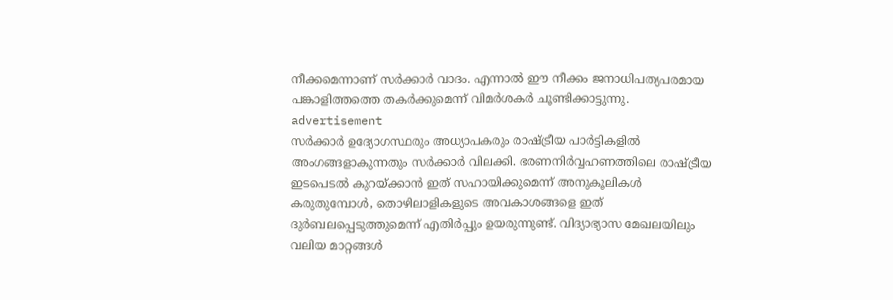നീക്കമെന്നാണ് സർക്കാർ വാദം. എന്നാൽ ഈ നീക്കം ജനാധിപത്യപരമായ പങ്കാളിത്തത്തെ തകർക്കുമെന്ന് വിമർശകർ ചൂണ്ടിക്കാട്ടുന്നു.
advertisement
സർക്കാർ ഉദ്യോഗസ്ഥരും അധ്യാപകരും രാഷ്ട്രീയ പാർട്ടികളിൽ അംഗങ്ങളാകുന്നതും സർക്കാർ വിലക്കി. ഭരണനിർവ്വഹണത്തിലെ രാഷ്ട്രീയ ഇടപെടൽ കുറയ്ക്കാൻ ഇത് സഹായിക്കുമെന്ന് അനുകൂലികൾ കരുതുമ്പോൾ, തൊഴിലാളികളുടെ അവകാശങ്ങളെ ഇത് ദുർബലപ്പെടുത്തുമെന്ന് എതിർപ്പും ഉയരുന്നുണ്ട്. വിദ്യാഭ്യാസ മേഖലയിലും വലിയ മാറ്റങ്ങൾ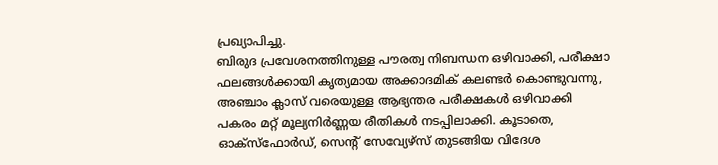പ്രഖ്യാപിച്ചു.
ബിരുദ പ്രവേശനത്തിനുള്ള പൗരത്വ നിബന്ധന ഒഴിവാക്കി, പരീക്ഷാ ഫലങ്ങൾക്കായി കൃത്യമായ അക്കാദമിക് കലണ്ടർ കൊണ്ടുവന്നു, അഞ്ചാം ക്ലാസ് വരെയുള്ള ആഭ്യന്തര പരീക്ഷകൾ ഒഴിവാക്കി പകരം മറ്റ് മൂല്യനിർണ്ണയ രീതികൾ നടപ്പിലാക്കി. കൂടാതെ, ഓക്സ്ഫോർഡ്, സെന്റ് സേവ്യേഴ്സ് തുടങ്ങിയ വിദേശ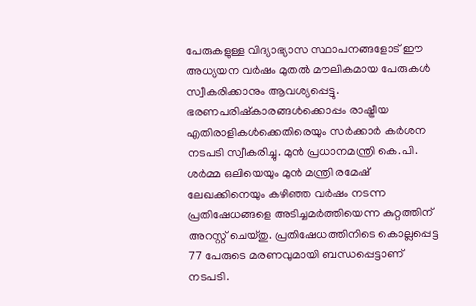പേരുകളുള്ള വിദ്യാഭ്യാസ സ്ഥാപനങ്ങളോട് ഈ അധ്യയന വർഷം മുതൽ മൗലികമായ പേരുകൾ സ്വീകരിക്കാനും ആവശ്യപ്പെട്ടു.
ഭരണപരിഷ്കാരങ്ങൾക്കൊപ്പം രാഷ്ട്രീയ എതിരാളികൾക്കെതിരെയും സർക്കാർ കർശന നടപടി സ്വീകരിച്ചു. മുൻ പ്രധാനമന്ത്രി കെ.പി. ശർമ്മ ഒലിയെയും മുൻ മന്ത്രി രമേഷ് ലേഖക്കിനെയും കഴിഞ്ഞ വർഷം നടന്ന പ്രതിഷേധങ്ങളെ അടിച്ചമർത്തിയെന്ന കുറ്റത്തിന് അറസ്റ്റ് ചെയ്തു. പ്രതിഷേധത്തിനിടെ കൊല്ലപ്പെട്ട 77 പേരുടെ മരണവുമായി ബന്ധപ്പെട്ടാണ് നടപടി.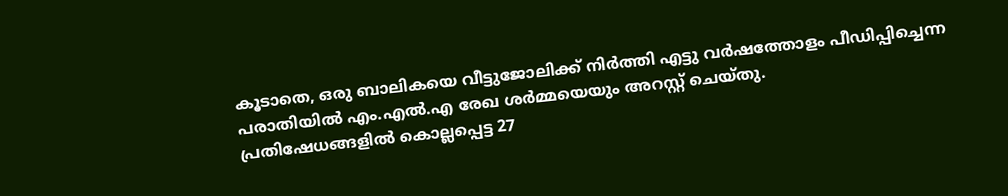കൂടാതെ, ഒരു ബാലികയെ വീട്ടുജോലിക്ക് നിർത്തി എട്ടു വർഷത്തോളം പീഡിപ്പിച്ചെന്ന പരാതിയിൽ എം.എൽ.എ രേഖ ശർമ്മയെയും അറസ്റ്റ് ചെയ്തു.
പ്രതിഷേധങ്ങളിൽ കൊല്ലപ്പെട്ട 27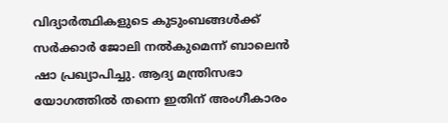വിദ്യാർത്ഥികളുടെ കുടുംബങ്ങൾക്ക് സർക്കാർ ജോലി നൽകുമെന്ന് ബാലെൻ ഷാ പ്രഖ്യാപിച്ചു. ആദ്യ മന്ത്രിസഭാ യോഗത്തിൽ തന്നെ ഇതിന് അംഗീകാരം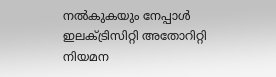നൽകുകയും നേപ്പാൾ ഇലക്ട്രിസിറ്റി അതോറിറ്റി നിയമന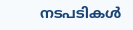നടപടികൾ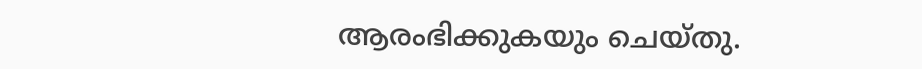ആരംഭിക്കുകയും ചെയ്തു.